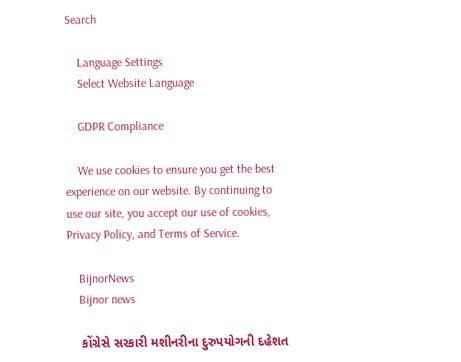Search

    Language Settings
    Select Website Language

    GDPR Compliance

    We use cookies to ensure you get the best experience on our website. By continuing to use our site, you accept our use of cookies, Privacy Policy, and Terms of Service.

    BijnorNews
    Bijnor news

    કોંગ્રેસે સરકારી મશીનરીના દુરુપયોગની દહેશત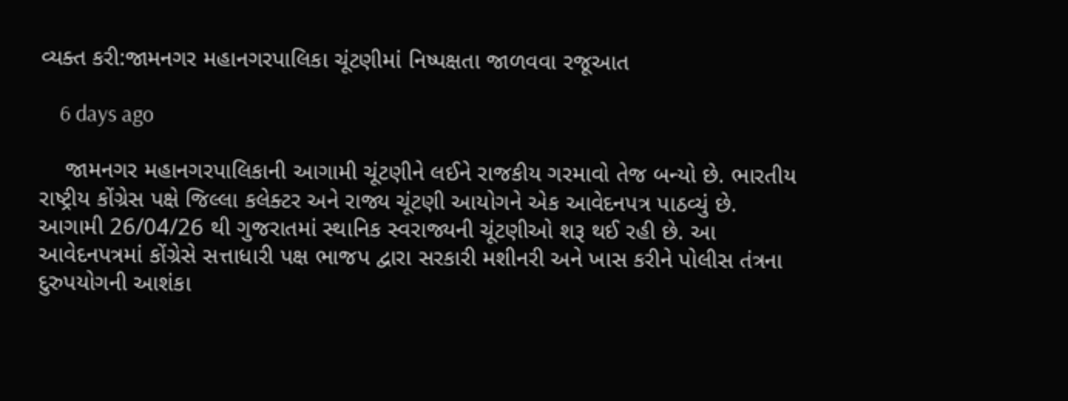વ્યક્ત કરી:જામનગર મહાનગરપાલિકા ચૂંટણીમાં નિષ્પક્ષતા જાળવવા રજૂઆત

    6 days ago

    જામનગર મહાનગરપાલિકાની આગામી ચૂંટણીને લઈને રાજકીય ગરમાવો તેજ બન્યો છે. ભારતીય રાષ્ટ્રીય કોંગ્રેસ પક્ષે જિલ્લા કલેક્ટર અને રાજ્ય ચૂંટણી આયોગને એક આવેદનપત્ર પાઠવ્યું છે. આગામી 26/04/26 થી ગુજરાતમાં સ્થાનિક સ્વરાજ્યની ચૂંટણીઓ શરૂ થઈ રહી છે. આ આવેદનપત્રમાં કોંગ્રેસે સત્તાધારી પક્ષ ભાજપ દ્વારા સરકારી મશીનરી અને ખાસ કરીને પોલીસ તંત્રના દુરુપયોગની આશંકા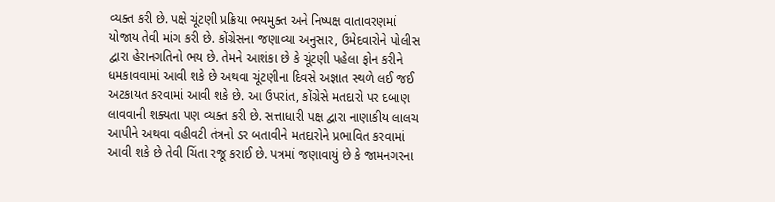વ્યક્ત કરી છે. પક્ષે ચૂંટણી પ્રક્રિયા ભયમુક્ત અને નિષ્પક્ષ વાતાવરણમાં યોજાય તેવી માંગ કરી છે. કોંગ્રેસના જણાવ્યા અનુસાર, ઉમેદવારોને પોલીસ દ્વારા હેરાનગતિનો ભય છે. તેમને આશંકા છે કે ચૂંટણી પહેલા ફોન કરીને ધમકાવવામાં આવી શકે છે અથવા ચૂંટણીના દિવસે અજ્ઞાત સ્થળે લઈ જઈ અટકાયત કરવામાં આવી શકે છે. આ ઉપરાંત, કોંગ્રેસે મતદારો પર દબાણ લાવવાની શક્યતા પણ વ્યક્ત કરી છે. સત્તાધારી પક્ષ દ્વારા નાણાકીય લાલચ આપીને અથવા વહીવટી તંત્રનો ડર બતાવીને મતદારોને પ્રભાવિત કરવામાં આવી શકે છે તેવી ચિંતા રજૂ કરાઈ છે. પત્રમાં જણાવાયું છે કે જામનગરના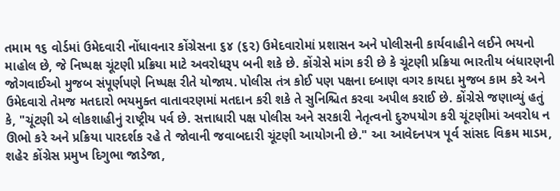તમામ ૧૬ વોર્ડમાં ઉમેદવારી નોંધાવનાર કોંગ્રેસના ૬૪ (૬૨) ઉમેદવારોમાં પ્રશાસન અને પોલીસની કાર્યવાહીને લઈને ભયનો માહોલ છે, જે નિષ્પક્ષ ચૂંટણી પ્રક્રિયા માટે અવરોધરૂપ બની શકે છે. કોંગ્રેસે માંગ કરી છે કે ચૂંટણી પ્રક્રિયા ભારતીય બંધારણની જોગવાઈઓ મુજબ સંપૂર્ણપણે નિષ્પક્ષ રીતે યોજાય. પોલીસ તંત્ર કોઈ પણ પક્ષના દબાણ વગર કાયદા મુજબ કામ કરે અને ઉમેદવારો તેમજ મતદારો ભયમુક્ત વાતાવરણમાં મતદાન કરી શકે તે સુનિશ્ચિત કરવા અપીલ કરાઈ છે. કોંગ્રેસે જણાવ્યું હતું કે, "ચૂંટણી એ લોકશાહીનું રાષ્ટ્રીય પર્વ છે. સત્તાધારી પક્ષ પોલીસ અને સરકારી નેતૃત્વનો દુરુપયોગ કરી ચૂંટણીમાં અવરોધ ન ઊભો કરે અને પ્રક્રિયા પારદર્શક રહે તે જોવાની જવાબદારી ચૂંટણી આયોગની છે." આ આવેદનપત્ર પૂર્વ સાંસદ વિક્રમ માડમ, શહેર કોંગ્રેસ પ્રમુખ દિગુભા જાડેજા,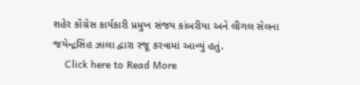શહેર કોંગ્રેસ કાર્યકારી પ્રમુખ સંજય કાંબરીયા અને લીગલ સેલના જયેન્દ્રસિંહ ઝાલા દ્વારા રજૂ કરવામાં આવ્યું હતું.
    Click here to Read More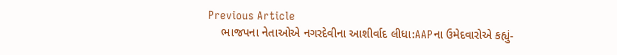Previous Article
    ભાજપના નેતાઓએ નગરદેવીના આશીર્વાદ લીધા:AAPના ઉમેદવારોએ કહ્યું-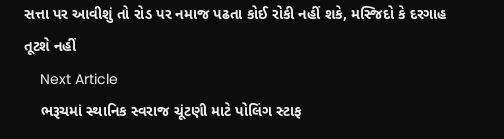સત્તા પર આવીશું તો રોડ પર નમાજ પઢતા કોઈ રોકી નહીં શકે, મસ્જિદો કે દરગાહ તૂટશે નહીં
    Next Article
    ભરૂચમાં સ્થાનિક સ્વરાજ ચૂંટણી માટે પોલિંગ સ્ટાફ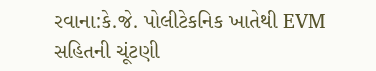રવાના:કે.જે. પોલીટેકનિક ખાતેથી EVM સહિતની ચૂંટણી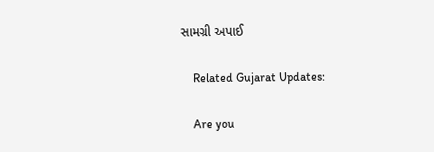સામગ્રી અપાઈ

    Related Gujarat Updates:

    Are you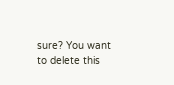sure? You want to delete this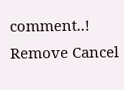comment..! Remove Cancel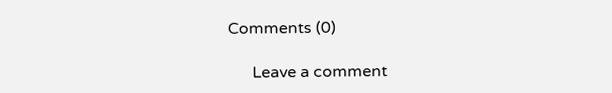Comments (0)

      Leave a comment